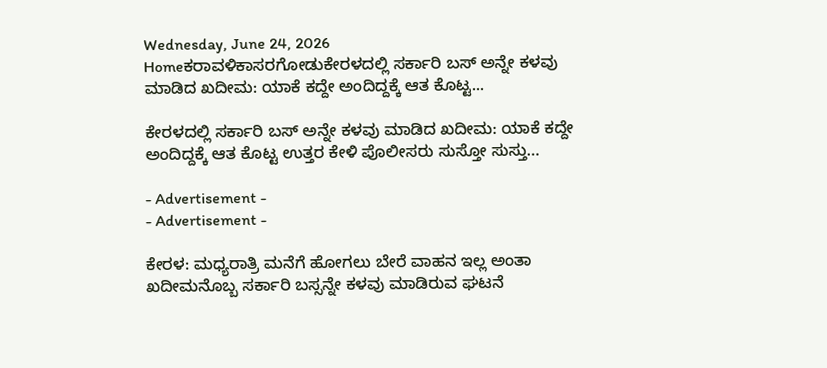Wednesday, June 24, 2026
Homeಕರಾವಳಿಕಾಸರಗೋಡುಕೇರಳದಲ್ಲಿ ಸರ್ಕಾರಿ ಬಸ್ ಅನ್ನೇ ಕಳವು ಮಾಡಿದ ಖದೀಮ: ಯಾಕೆ ಕದ್ದೇ ಅಂದಿದ್ದಕ್ಕೆ ಆತ ಕೊಟ್ಟ...

ಕೇರಳದಲ್ಲಿ ಸರ್ಕಾರಿ ಬಸ್ ಅನ್ನೇ ಕಳವು ಮಾಡಿದ ಖದೀಮ: ಯಾಕೆ ಕದ್ದೇ ಅಂದಿದ್ದಕ್ಕೆ ಆತ ಕೊಟ್ಟ ಉತ್ತರ ಕೇಳಿ ಪೊಲೀಸರು ಸುಸ್ತೋ ಸುಸ್ತು…

- Advertisement -
- Advertisement -

ಕೇರಳ: ಮಧ್ಯರಾತ್ರಿ ಮನೆಗೆ ಹೋಗಲು ಬೇರೆ ವಾಹನ ಇಲ್ಲ ಅಂತಾ ಖದೀಮನೊಬ್ಬ ಸರ್ಕಾರಿ ಬಸ್ಸನ್ನೇ ಕಳವು ಮಾಡಿರುವ ಘಟನೆ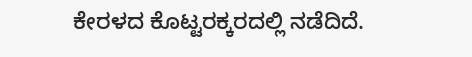ಕೇರಳದ ಕೊಟ್ಟರಕ್ಕರದಲ್ಲಿ ನಡೆದಿದೆ.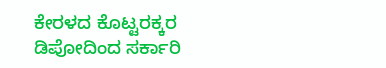ಕೇರಳದ ಕೊಟ್ಟರಕ್ಕರ ಡಿಪೋದಿಂದ ಸರ್ಕಾರಿ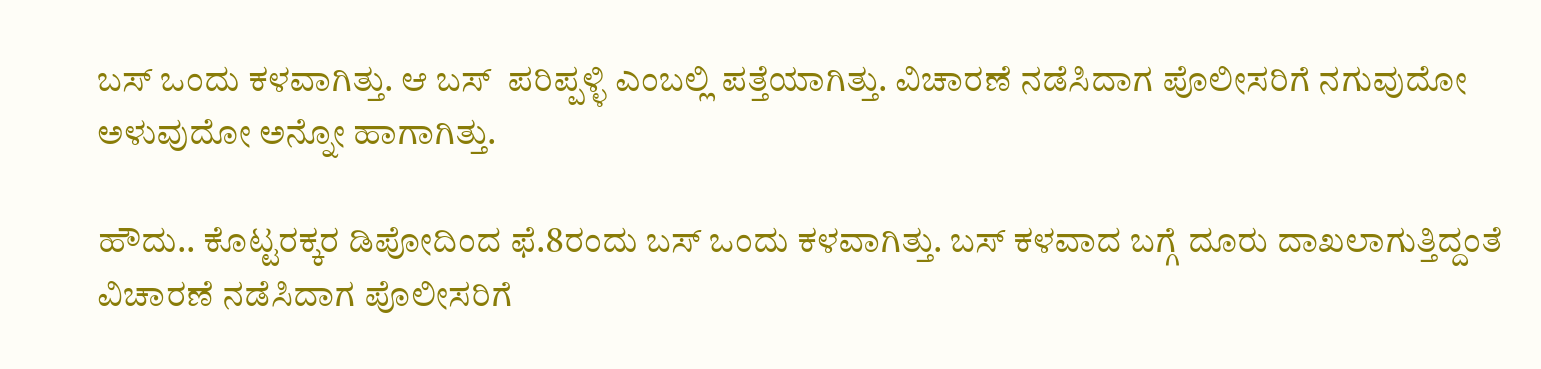ಬಸ್ ಒಂದು ಕಳವಾಗಿತ್ತು. ಆ ಬಸ್  ಪರಿಪ್ಪಳ್ಳಿ ಎಂಬಲ್ಲಿ ಪತ್ತೆಯಾಗಿತ್ತು. ವಿಚಾರಣೆ ನಡೆಸಿದಾಗ ಪೊಲೀಸರಿಗೆ ನಗುವುದೋ ಅಳುವುದೋ ಅನ್ನೋ ಹಾಗಾಗಿತ್ತು.

ಹೌದು.. ಕೊಟ್ಟರಕ್ಕರ ಡಿಪೋದಿಂದ ಫೆ.8ರಂದು ಬಸ್ ಒಂದು ಕಳವಾಗಿತ್ತು. ಬಸ್ ಕಳವಾದ ಬಗ್ಗೆ ದೂರು ದಾಖಲಾಗುತ್ತಿದ್ದಂತೆ ವಿಚಾರಣೆ ನಡೆಸಿದಾಗ ಪೊಲೀಸರಿಗೆ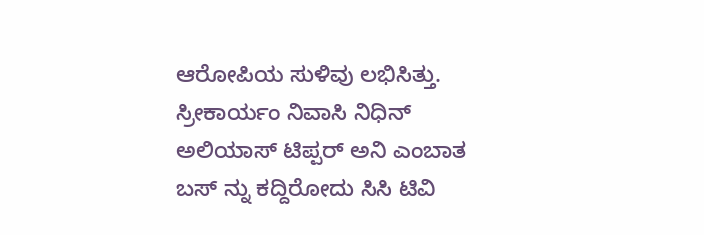ಆರೋಪಿಯ ಸುಳಿವು ಲಭಿಸಿತ್ತು.  ಸ್ರೀಕಾರ್ಯಂ ನಿವಾಸಿ ನಿಧಿನ್ ಅಲಿಯಾಸ್ ಟಿಪ್ಪರ್ ಅನಿ ಎಂಬಾತ ಬಸ್ ನ್ನು ಕದ್ದಿರೋದು ಸಿಸಿ ಟಿವಿ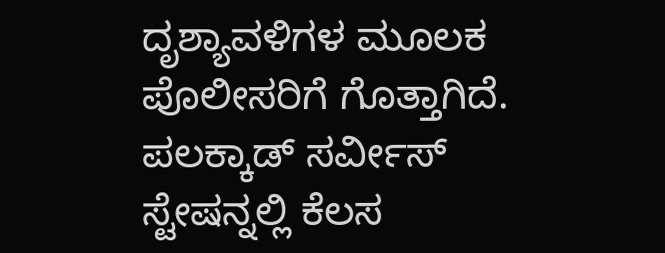ದೃಶ್ಯಾವಳಿಗಳ ಮೂಲಕ ಪೊಲೀಸರಿಗೆ ಗೊತ್ತಾಗಿದೆ. ಪಲಕ್ಕಾಡ್ ಸರ್ವೀಸ್ ಸ್ಟೇಷನ್ನಲ್ಲಿ ಕೆಲಸ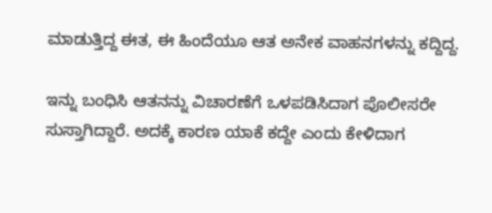ಮಾಡುತ್ತಿದ್ದ ಈತ, ಈ ಹಿಂದೆಯೂ ಆತ ಅನೇಕ ವಾಹನಗಳನ್ನು ಕದ್ದಿದ್ದ.

ಇನ್ನು ಬಂಧಿಸಿ ಆತನನ್ನು ವಿಚಾರಣೆಗೆ ಒಳಪಡಿಸಿದಾಗ ಪೊಲೀಸರೇ ಸುಸ್ತಾಗಿದ್ದಾರೆ. ಅದಕ್ಕೆ ಕಾರಣ ಯಾಕೆ ಕದ್ದೇ ಎಂದು ಕೇಳಿದಾಗ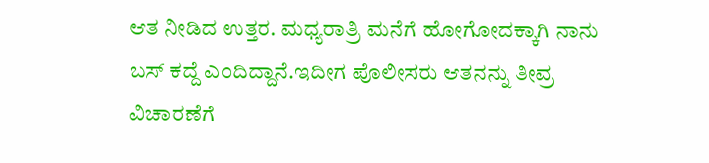ಆತ ನೀಡಿದ ಉತ್ತರ. ಮಧ್ಯರಾತ್ರಿ ಮನೆಗೆ ಹೋಗೋದಕ್ಕಾಗಿ ನಾನು ಬಸ್ ಕದ್ದೆ ಎಂದಿದ್ದಾನೆ.ಇದೀಗ ಪೊಲೀಸರು ಆತನನ್ನು ತೀವ್ರ ವಿಚಾರಣೆಗೆ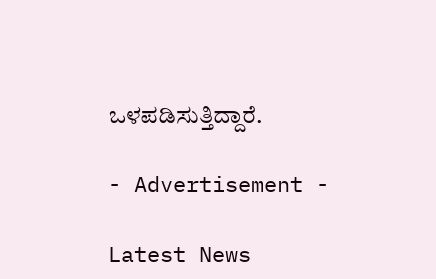ಒಳಪಡಿಸುತ್ತಿದ್ದಾರೆ.

- Advertisement -

Latest News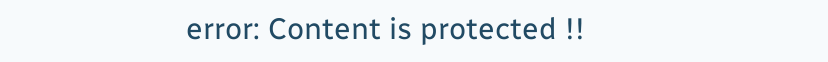error: Content is protected !!